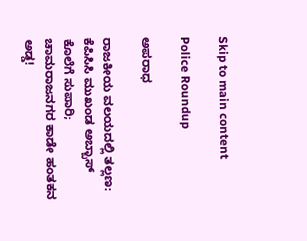Skip to main content

Police Roundup

ಅಪರಾಧ

ರಾಜಕೀಯ ವಲಯದಲ್ಲಿ ತಲ್ಲಣ: ಕೆಪಿಸಿಸಿ ಮುಖಂಡ ಅಬ್ಬಾಸ್ ಕೊಲೆಗೆ ಸುಪಾರಿ; ಚಾಮರಾಜನಗರ ಕಾಡೇ ಹಂತಕನ ಅಡ್ಡ!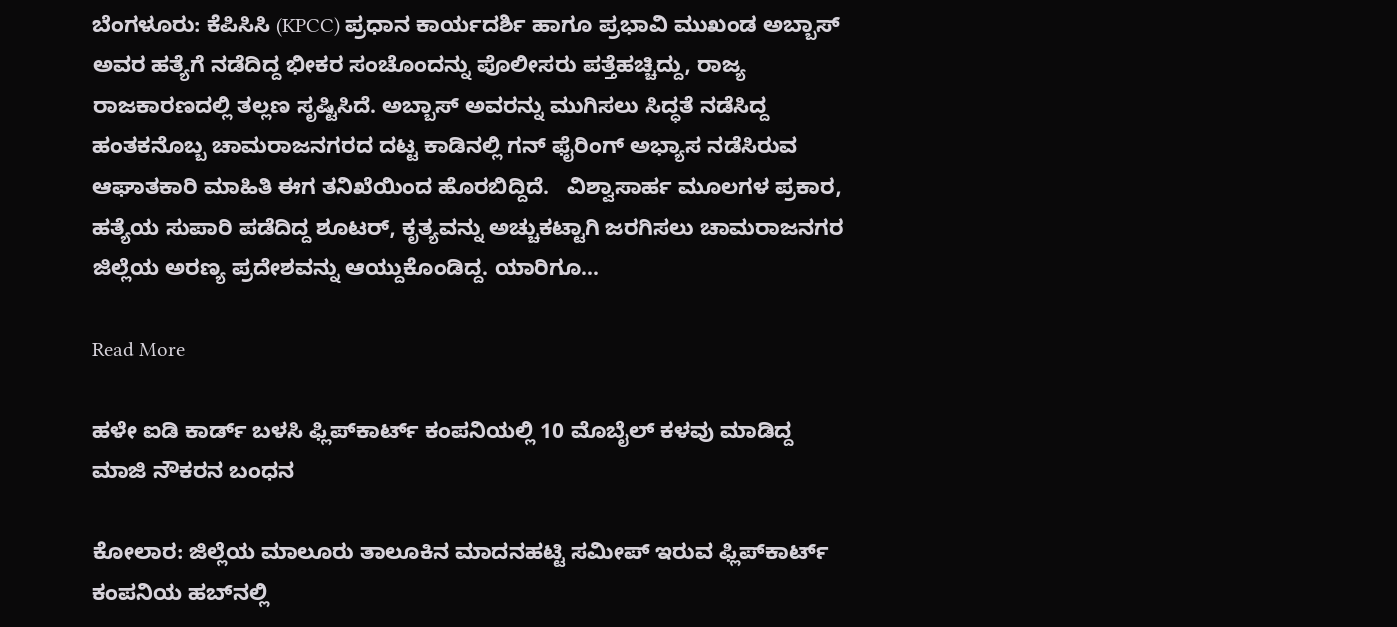ಬೆಂಗಳೂರು: ಕೆಪಿಸಿಸಿ (KPCC) ಪ್ರಧಾನ ಕಾರ್ಯದರ್ಶಿ ಹಾಗೂ ಪ್ರಭಾವಿ ಮುಖಂಡ ಅಬ್ಬಾಸ್ ಅವರ ಹತ್ಯೆಗೆ ನಡೆದಿದ್ದ ಭೀಕರ ಸಂಚೊಂದನ್ನು ಪೊಲೀಸರು ಪತ್ತೆಹಚ್ಚಿದ್ದು, ರಾಜ್ಯ ರಾಜಕಾರಣದಲ್ಲಿ ತಲ್ಲಣ ಸೃಷ್ಟಿಸಿದೆ. ಅಬ್ಬಾಸ್ ಅವರನ್ನು ಮುಗಿಸಲು ಸಿದ್ಧತೆ ನಡೆಸಿದ್ದ ಹಂತಕನೊಬ್ಬ ಚಾಮರಾಜನಗರದ ದಟ್ಟ ಕಾಡಿನಲ್ಲಿ ಗನ್ ಫೈರಿಂಗ್ ಅಭ್ಯಾಸ ನಡೆಸಿರುವ ಆಘಾತಕಾರಿ ಮಾಹಿತಿ ಈಗ ತನಿಖೆಯಿಂದ ಹೊರಬಿದ್ದಿದೆ.   ವಿಶ್ವಾಸಾರ್ಹ ಮೂಲಗಳ ಪ್ರಕಾರ, ಹತ್ಯೆಯ ಸುಪಾರಿ ಪಡೆದಿದ್ದ ಶೂಟರ್, ಕೃತ್ಯವನ್ನು ಅಚ್ಚುಕಟ್ಟಾಗಿ ಜರಗಿಸಲು ಚಾಮರಾಜನಗರ ಜಿಲ್ಲೆಯ ಅರಣ್ಯ ಪ್ರದೇಶವನ್ನು ಆಯ್ದುಕೊಂಡಿದ್ದ. ಯಾರಿಗೂ…

Read More

ಹಳೇ ಐಡಿ ಕಾರ್ಡ್ ಬಳಸಿ ಫ್ಲಿಪ್‌ಕಾರ್ಟ್ ಕಂಪನಿಯಲ್ಲಿ 10 ಮೊಬೈಲ್ ಕಳವು ಮಾಡಿದ್ದ ಮಾಜಿ ನೌಕರನ ಬಂಧನ

ಕೋಲಾರ: ಜಿಲ್ಲೆಯ ಮಾಲೂರು ತಾಲೂಕಿನ ಮಾದನಹಟ್ಟಿ ಸಮೀಪ್ ಇರುವ ಫ್ಲಿಪ್‌ಕಾರ್ಟ್ ಕಂಪನಿಯ ಹಬ್‌ನಲ್ಲಿ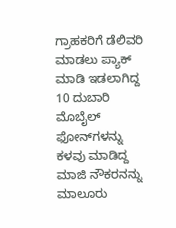ಗ್ರಾಹಕರಿಗೆ ಡೆಲಿವರಿ ಮಾಡಲು ಪ್ಯಾಕ್ ಮಾಡಿ ಇಡಲಾಗಿದ್ದ 10 ದುಬಾರಿ ಮೊಬೈಲ್ ಫೋನ್‌ಗಳನ್ನು ಕಳವು ಮಾಡಿದ್ದ ಮಾಜಿ ನೌಕರನನ್ನು ಮಾಲೂರು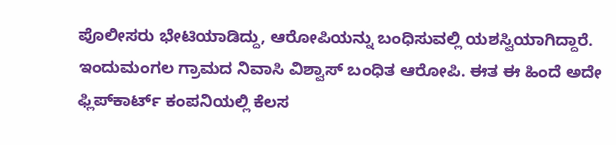ಪೊಲೀಸರು ಭೇಟಿಯಾಡಿದ್ದು, ಆರೋಪಿಯನ್ನು ಬಂಧಿಸುವಲ್ಲಿ ಯಶಸ್ವಿಯಾಗಿದ್ದಾರೆ.   ಇಂದುಮಂಗಲ ಗ್ರಾಮದ ನಿವಾಸಿ ವಿಶ್ವಾಸ್ ಬಂಧಿತ ಆರೋಪಿ. ಈತ ಈ ಹಿಂದೆ ಅದೇ ಫ್ಲಿಪ್‌ಕಾರ್ಟ್ ಕಂಪನಿಯಲ್ಲಿ ಕೆಲಸ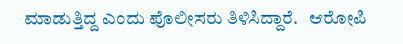ಮಾಡುತ್ತಿದ್ದ ಎಂದು ಪೊಲೀಸರು ತಿಳಿಸಿದ್ದಾರೆ.   ಆರೋಪಿ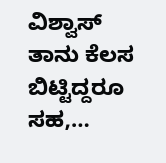ವಿಶ್ವಾಸ್ ತಾನು ಕೆಲಸ ಬಿಟ್ಟಿದ್ದರೂ ಸಹ,…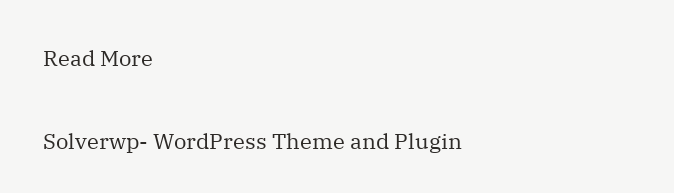Read More

Solverwp- WordPress Theme and Plugin